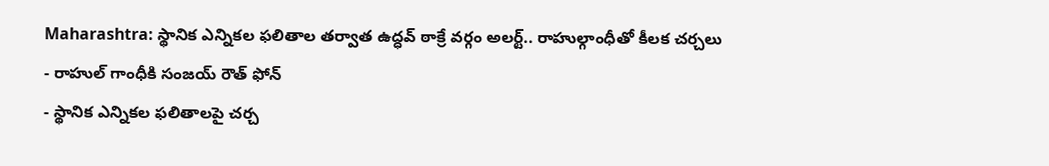Maharashtra: స్థానిక ఎన్నికల ఫలితాల తర్వాత ఉద్ధవ్ ఠాక్రే వర్గం అలర్ట్.. రాహుల్గాంధీతో కీలక చర్చలు
- రాహుల్ గాంధీకి సంజయ్ రౌత్ ఫోన్
- స్థానిక ఎన్నికల ఫలితాలపై చర్చ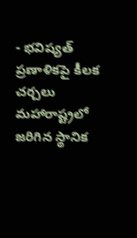- భవిష్యత్ ప్రణాళికపై కీలక చర్చలు
మహారాష్ట్రలో జరిగిన స్థానిక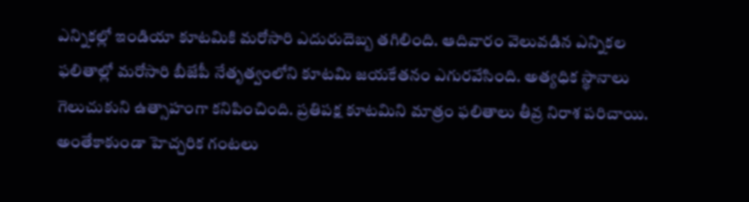ఎన్నికల్లో ఇండియా కూటమికి మరోసారి ఎదురుదెబ్బ తగిలింది. ఆదివారం వెలువడిన ఎన్నికల ఫలితాల్లో మరోసారి బీజేపీ నేతృత్వంలోని కూటమి జయకేతనం ఎగురవేసింది. అత్యధిక స్థానాలు గెలుచుకుని ఉత్సాహంగా కనిపించింది. ప్రతిపక్ష కూటమిని మాత్రం ఫలితాలు తీవ్ర నిరాశ పరిచాయి. అంతేకాకుండా హెచ్చరిక గంటలు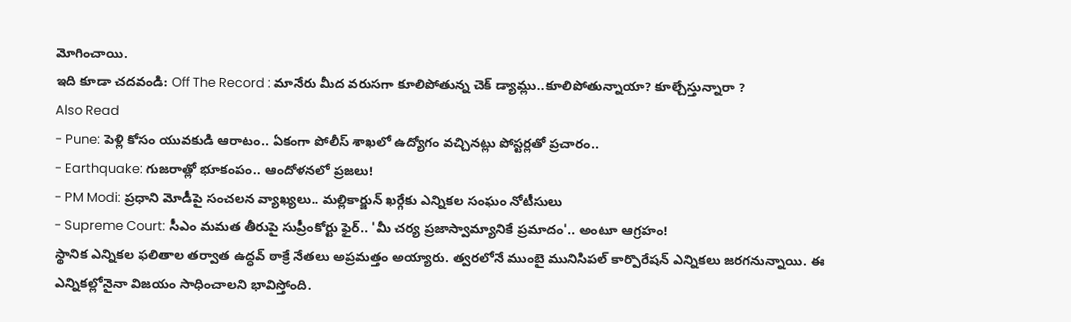మోగించాయి.
ఇది కూడా చదవండి: Off The Record : మానేరు మీద వరుసగా కూలిపోతున్న చెక్ డ్యామ్లు..కూలిపోతున్నాయా? కూల్చేస్తున్నారా ?
Also Read
- Pune: పెళ్లి కోసం యువకుడి ఆరాటం.. ఏకంగా పోలీస్ శాఖలో ఉద్యోగం వచ్చినట్లు పోస్టర్లతో ప్రచారం..
- Earthquake: గుజరాత్లో భూకంపం.. ఆందోళనలో ప్రజలు!
- PM Modi: ప్రధాని మోడీపై సంచలన వ్యాఖ్యలు.. మల్లికార్జున్ ఖర్గేకు ఎన్నికల సంఘం నోటీసులు
- Supreme Court: సీఎం మమత తీరుపై సుప్రీంకోర్టు ఫైర్.. 'మీ చర్య ప్రజాస్వామ్యానికే ప్రమాదం'.. అంటూ ఆగ్రహం!
స్థానిక ఎన్నికల ఫలితాల తర్వాత ఉద్ధవ్ ఠాక్రే నేతలు అప్రమత్తం అయ్యారు. త్వరలోనే ముంబై మునిసిపల్ కార్పొరేషన్ ఎన్నికలు జరగనున్నాయి. ఈ ఎన్నికల్లోనైనా విజయం సాధించాలని భావిస్తోంది.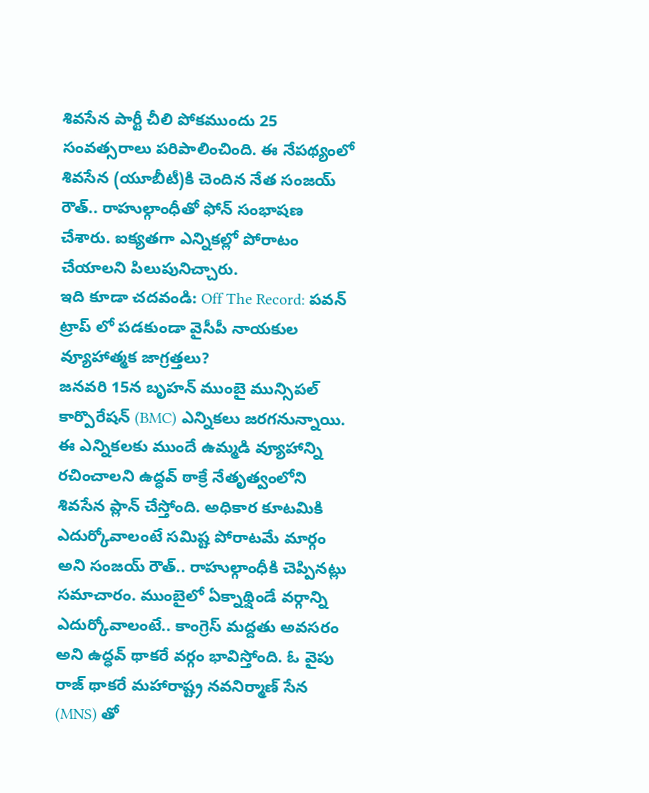శివసేన పార్టీ చీలి పోకముందు 25 సంవత్సరాలు పరిపాలించింది. ఈ నేపథ్యంలో శివసేన (యూబీటీ)కి చెందిన నేత సంజయ్ రౌత్.. రాహుల్గాంధీతో ఫోన్ సంభాషణ చేశారు. ఐక్యతగా ఎన్నికల్లో పోరాటం చేయాలని పిలుపునిచ్చారు.
ఇది కూడా చదవండి: Off The Record: పవన్ ట్రాప్ లో పడకుండా వైసీపీ నాయకుల వ్యూహాత్మక జాగ్రత్తలు?
జనవరి 15న బృహన్ ముంబై మున్సిపల్ కార్పొరేషన్ (BMC) ఎన్నికలు జరగనున్నాయి. ఈ ఎన్నికలకు ముందే ఉమ్మడి వ్యూహాన్ని రచించాలని ఉద్ధవ్ ఠాక్రే నేతృత్వంలోని శివసేన ప్లాన్ చేస్తోంది. అధికార కూటమికి ఎదుర్కోవాలంటే సమిష్ట పోరాటమే మార్గం అని సంజయ్ రౌత్.. రాహుల్గాంధీకి చెప్పినట్లు సమాచారం. ముంబైలో ఏక్నాథ్షిండే వర్గాన్ని ఎదుర్కోవాలంటే.. కాంగ్రెస్ మద్దతు అవసరం అని ఉద్ధవ్ థాకరే వర్గం భావిస్తోంది. ఓ వైపు రాజ్ థాకరే మహారాష్ట్ర నవనిర్మాణ్ సేన (MNS) తో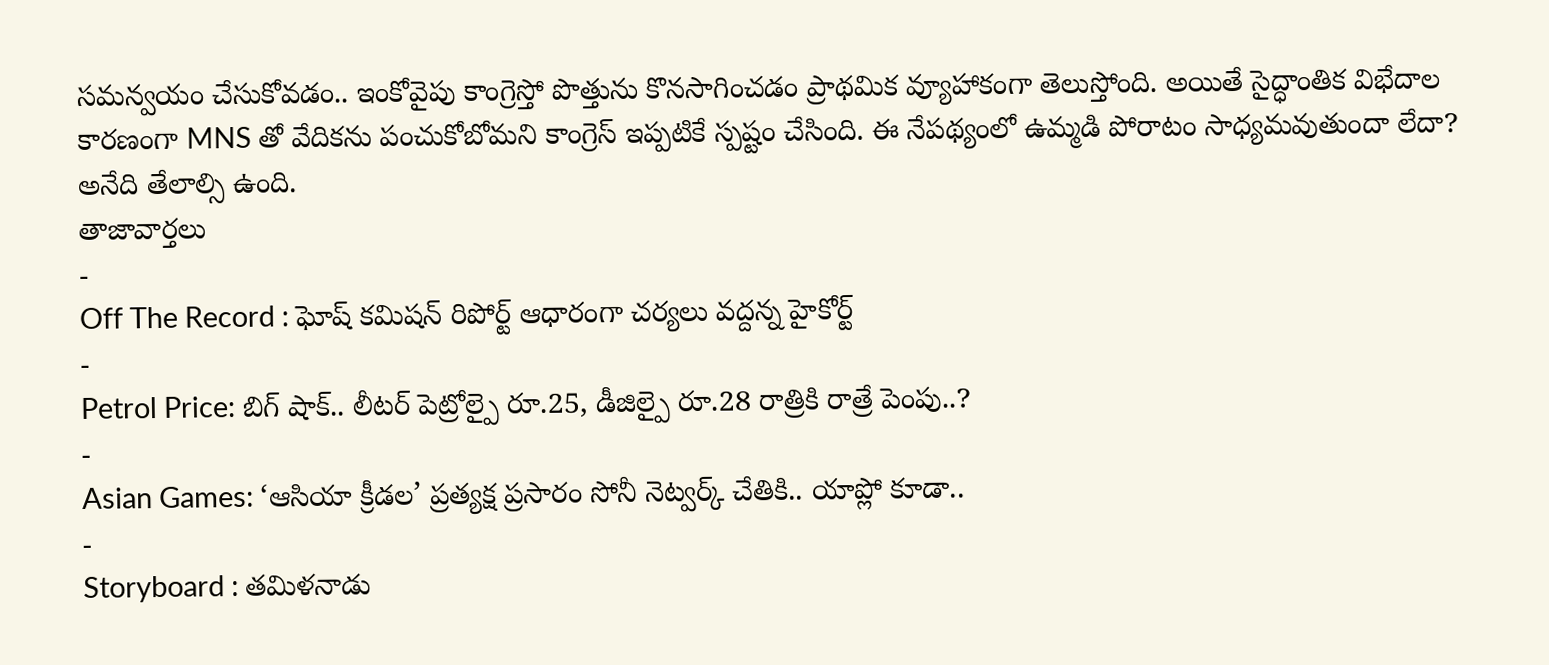సమన్వయం చేసుకోవడం.. ఇంకోవైపు కాంగ్రెస్తో పొత్తును కొనసాగించడం ప్రాథమిక వ్యూహాకంగా తెలుస్తోంది. అయితే సైద్ధాంతిక విభేదాల కారణంగా MNS తో వేదికను పంచుకోబోమని కాంగ్రెస్ ఇప్పటికే స్పష్టం చేసింది. ఈ నేపథ్యంలో ఉమ్మడి పోరాటం సాధ్యమవుతుందా లేదా? అనేది తేలాల్సి ఉంది.
తాజావార్తలు
-
Off The Record : ఘోష్ కమిషన్ రిపోర్ట్ ఆధారంగా చర్యలు వద్దన్న హైకోర్ట్
-
Petrol Price: బిగ్ షాక్.. లీటర్ పెట్రోల్పై రూ.25, డీజిల్పై రూ.28 రాత్రికి రాత్రే పెంపు..?
-
Asian Games: ‘ఆసియా క్రీడల’ ప్రత్యక్ష ప్రసారం సోనీ నెట్వర్క్ చేతికి.. యాప్లో కూడా..
-
Storyboard : తమిళనాడు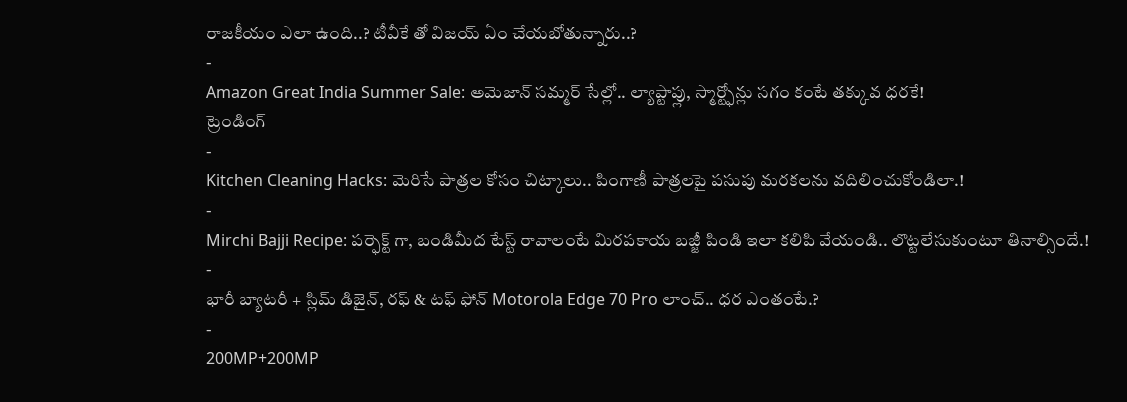రాజకీయం ఎలా ఉంది..? టీవీకే తో విజయ్ ఏం చేయబోతున్నారు..?
-
Amazon Great India Summer Sale: అమెజాన్ సమ్మర్ సేల్లో.. ల్యాప్టాప్లు, స్మార్ట్ఫోన్లు సగం కంటే తక్కువ ధరకే!
ట్రెండింగ్
-
Kitchen Cleaning Hacks: మెరిసే పాత్రల కోసం చిట్కాలు.. పింగాణీ పాత్రలపై పసుపు మరకలను వదిలించుకోండిలా.!
-
Mirchi Bajji Recipe: పర్ఫెక్ట్ గా, బండిమీద టేస్ట్ రావాలంటే మిరపకాయ బజ్జీ పిండి ఇలా కలిపి వేయండి.. లొట్టలేసుకుంటూ తినాల్సిందే.!
-
భారీ బ్యాటరీ + స్లిమ్ డిజైన్, రఫ్ & టఫ్ ఫోన్ Motorola Edge 70 Pro లాంచ్.. ధర ఎంతంటే.?
-
200MP+200MP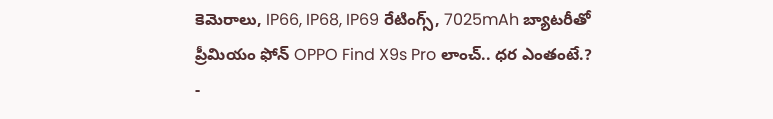కెమెరాలు, IP66, IP68, IP69 రేటింగ్స్, 7025mAh బ్యాటరీతో ప్రీమియం ఫోన్ OPPO Find X9s Pro లాంచ్.. ధర ఎంతంటే.?
-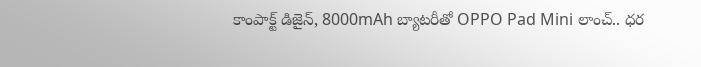కాంపాక్ట్ డిజైన్, 8000mAh బ్యాటరీతో OPPO Pad Mini లాంచ్.. ధర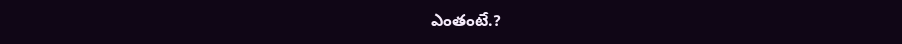ఎంతంటే.?